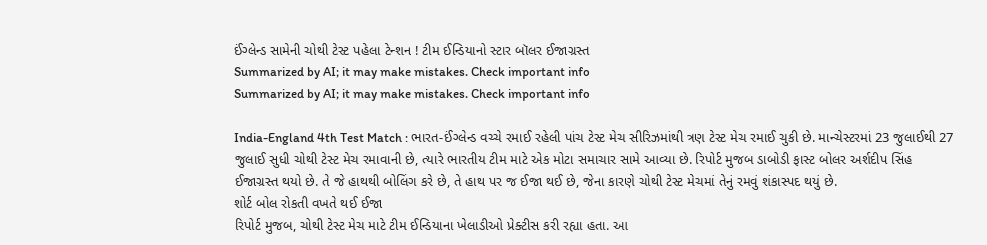ઈંગ્લેન્ડ સામેની ચોથી ટેસ્ટ પહેલા ટેન્શન ! ટીમ ઈન્ડિયાનો સ્ટાર બૉલર ઈજાગ્રસ્ત
Summarized by AI; it may make mistakes. Check important info
Summarized by AI; it may make mistakes. Check important info

India-England 4th Test Match : ભારત-ઈંગ્લેન્ડ વચ્ચે રમાઈ રહેલી પાંચ ટેસ્ટ મેચ સીરિઝમાંથી ત્રણ ટેસ્ટ મેચ રમાઈ ચુકી છે. માન્ચેસ્ટરમાં 23 જુલાઈથી 27 જુલાઈ સુધી ચોથી ટેસ્ટ મેચ રમાવાની છે, ત્યારે ભારતીય ટીમ માટે એક મોટા સમાચાર સામે આવ્યા છે. રિપોર્ટ મુજબ ડાબોડી ફાસ્ટ બોલર અર્શદીપ સિંહ ઈજાગ્રસ્ત થયો છે. તે જે હાથથી બોલિંગ કરે છે, તે હાથ પર જ ઈજા થઈ છે, જેના કારણે ચોથી ટેસ્ટ મેચમાં તેનું રમવું શંકાસ્પદ થયું છે.
શોર્ટ બોલ રોકતી વખતે થઈ ઈજા
રિપોર્ટ મુજબ, ચોથી ટેસ્ટ મેચ માટે ટીમ ઈન્ડિયાના ખેલાડીઓ પ્રેક્ટીસ કરી રહ્યા હતા. આ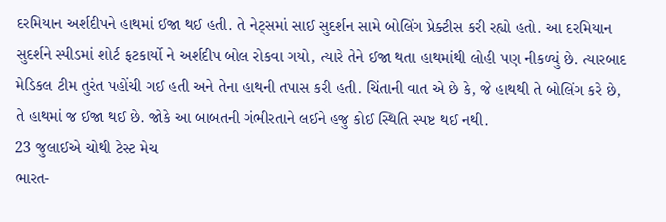દરમિયાન અર્શદીપને હાથમાં ઈજા થઈ હતી. તે નેટ્સમાં સાઈ સુદર્શન સામે બોલિંગ પ્રેક્ટીસ કરી રહ્યો હતો. આ દરમિયાન સુદર્શને સ્પીડમાં શોર્ટ ફટકાર્યો ને અર્શદીપ બોલ રોકવા ગયો, ત્યારે તેને ઈજા થતા હાથમાંથી લોહી પણ નીકળ્યું છે. ત્યારબાદ મેડિકલ ટીમ તુરંત પહોંચી ગઈ હતી અને તેના હાથની તપાસ કરી હતી. ચિંતાની વાત એ છે કે, જે હાથથી તે બોલિંગ કરે છે, તે હાથમાં જ ઈજા થઈ છે. જોકે આ બાબતની ગંભીરતાને લઈને હજુ કોઈ સ્થિતિ સ્પષ્ટ થઈ નથી.
23 જુલાઈએ ચોથી ટેસ્ટ મેચ
ભારત-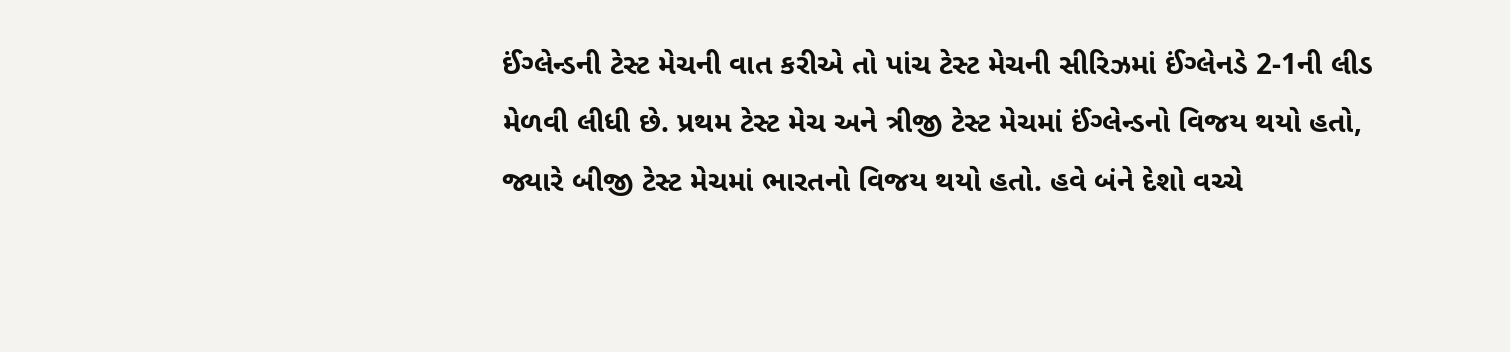ઈંગ્લેન્ડની ટેસ્ટ મેચની વાત કરીએ તો પાંચ ટેસ્ટ મેચની સીરિઝમાં ઈંગ્લેનડે 2-1ની લીડ મેળવી લીધી છે. પ્રથમ ટેસ્ટ મેચ અને ત્રીજી ટેસ્ટ મેચમાં ઈંગ્લેન્ડનો વિજય થયો હતો, જ્યારે બીજી ટેસ્ટ મેચમાં ભારતનો વિજય થયો હતો. હવે બંને દેશો વચ્ચે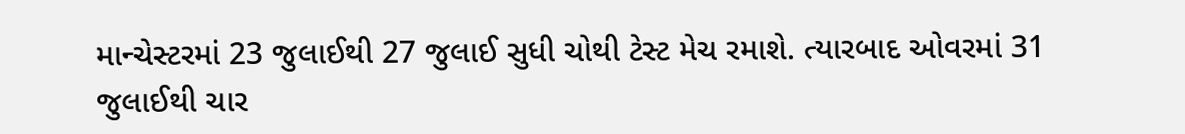માન્ચેસ્ટરમાં 23 જુલાઈથી 27 જુલાઈ સુધી ચોથી ટેસ્ટ મેચ રમાશે. ત્યારબાદ ઓવરમાં 31 જુલાઈથી ચાર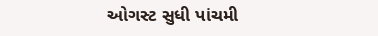ઓગસ્ટ સુધી પાંચમી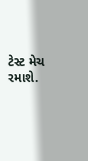ટેસ્ટ મેચ રમાશે.